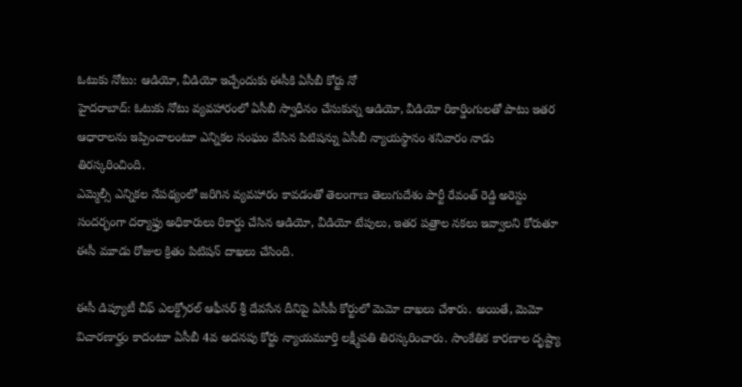ఓటుకు నోటు: ఆడియో, వీడియో ఇచ్చేందుకు ఈసీకి ఏసీబీ కోర్టు నో
హైదరాబాద్: ఓటుకు నోటు వ్యవహారంలో ఏసీబీ స్వాధీనం చేసుకున్న ఆడియో, వీడియో రికార్డింగులతో పాటు ఇతర ఆధారాలను ఇప్పించాలంటూ ఎన్నికల సంఘం వేసిన పిటిషన్ను ఏసీబీ న్యాయస్థానం శనివారం నాడు తిరస్కరించింది.
ఎమ్మెల్సీ ఎన్నికల నేపథ్యంలో జరిగిన వ్యవహారం కావడంతో తెలంగాణ తెలుగుదేశం పార్టీ రేవంత్ రెడ్డి అరెస్టు సందర్భంగా దర్యాఫ్తు అధికారులు రికార్డు చేసిన ఆడియో, వీడియో టేపులు, ఇతర పత్రాల నకలు ఇవ్వాలని కోరుతూ ఈసీ మూడు రోజుల క్రితం పిటిషన్ దాఖలు చేసింది.

ఈసీ డిప్యూటీ చీఫ్ ఎలక్ట్రోరల్ ఆఫీసర్ శ్రీ దేవసేన దీనిపై ఏసీపీ కోర్టులో మెమో దాఖలు చేశారు. అయితే, మెమో విచారణార్హం కాదంటూ ఏసీబీ 4వ అదనపు కోర్టు న్యాయమూర్తి లక్ష్మీపతి తిరస్కరించారు. సాంకేతిక కారణాల దృష్ట్యా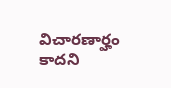విచారణార్హం కాదని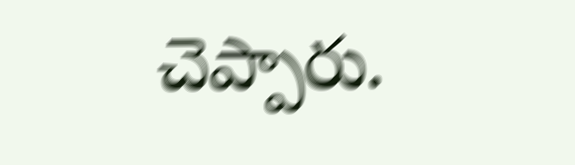చెప్పారు.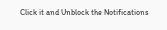Click it and Unblock the Notifications